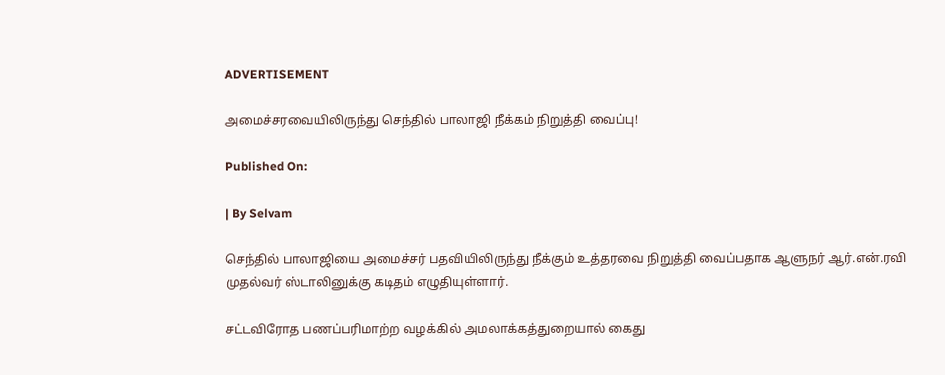ADVERTISEMENT

அமைச்சரவையிலிருந்து செந்தில் பாலாஜி நீக்கம் நிறுத்தி வைப்பு!

Published On:

| By Selvam

செந்தில் பாலாஜியை அமைச்சர் பதவியிலிருந்து நீக்கும் உத்தரவை நிறுத்தி வைப்பதாக ஆளுநர் ஆர்.என்.ரவி முதல்வர் ஸ்டாலினுக்கு கடிதம் எழுதியுள்ளார்.

சட்டவிரோத பணப்பரிமாற்ற வழக்கில் அமலாக்கத்துறையால் கைது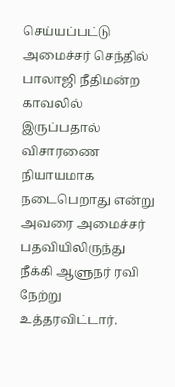செய்யப்பட்டு அமைச்சர் செந்தில் பாலாஜி நீதிமன்ற காவலில் இருப்பதால் விசாரணை நியாயமாக நடைபெறாது என்று அவரை அமைச்சர் பதவியிலிருந்து நீக்கி ஆளுநர் ரவி நேற்று உத்தரவிட்டார்.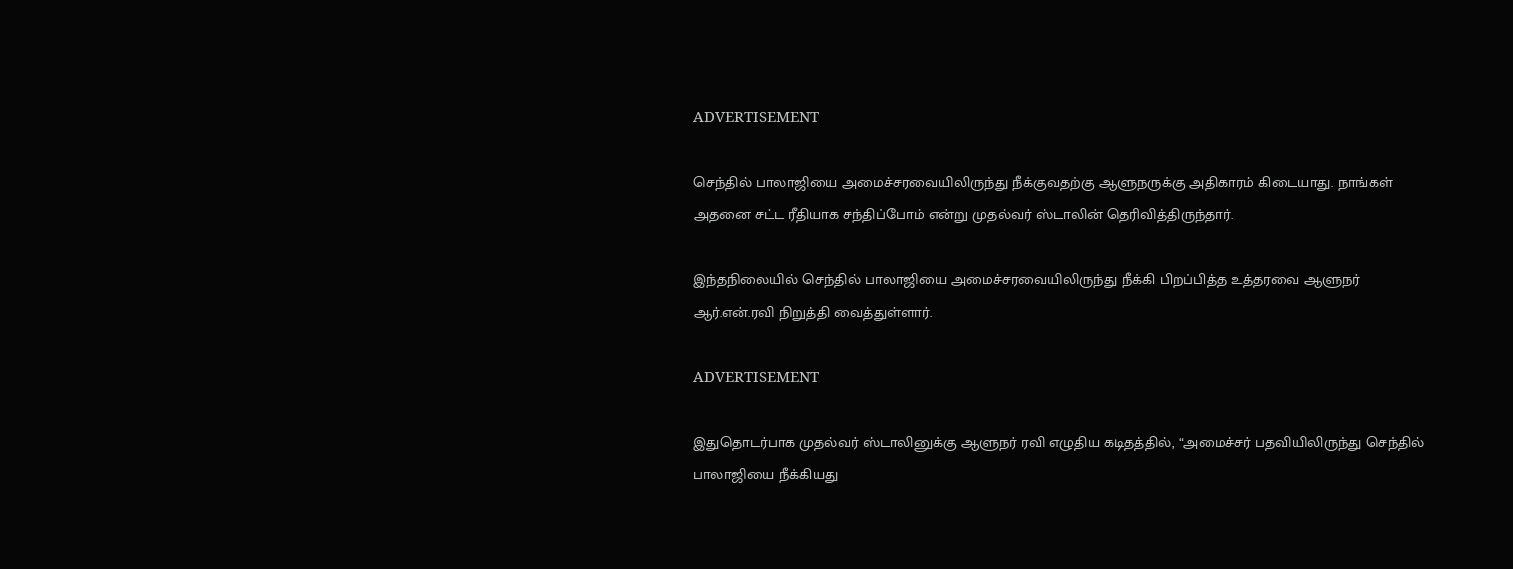ADVERTISEMENT

செந்தில் பாலாஜியை அமைச்சரவையிலிருந்து நீக்குவதற்கு ஆளுநருக்கு அதிகாரம் கிடையாது. நாங்கள் அதனை சட்ட ரீதியாக சந்திப்போம் என்று முதல்வர் ஸ்டாலின் தெரிவித்திருந்தார்.

இந்தநிலையில் செந்தில் பாலாஜியை அமைச்சரவையிலிருந்து நீக்கி பிறப்பித்த உத்தரவை ஆளுநர் ஆர்.என்.ரவி நிறுத்தி வைத்துள்ளார்.

ADVERTISEMENT

இதுதொடர்பாக முதல்வர் ஸ்டாலினுக்கு ஆளுநர் ரவி எழுதிய கடிதத்தில், “அமைச்சர் பதவியிலிருந்து செந்தில் பாலாஜியை நீக்கியது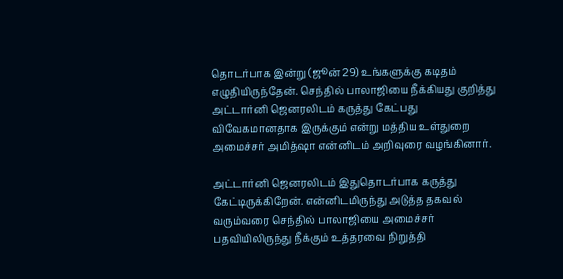தொடர்பாக இன்று (ஜூன் 29) உங்களுக்கு கடிதம் எழுதியிருந்தேன். செந்தில் பாலாஜியை நீக்கியது குறித்து அட்டார்னி ஜெனரலிடம் கருத்து கேட்பது விவேகமானதாக இருக்கும் என்று மத்திய உள்துறை அமைச்சர் அமித்ஷா என்னிடம் அறிவுரை வழங்கினார்.

அட்டார்னி ஜெனரலிடம் இதுதொடர்பாக கருத்து கேட்டிருக்கிறேன். என்னிடமிருந்து அடுத்த தகவல் வரும்வரை செந்தில் பாலாஜியை அமைச்சர் பதவியிலிருந்து நீக்கும் உத்தரவை நிறுத்தி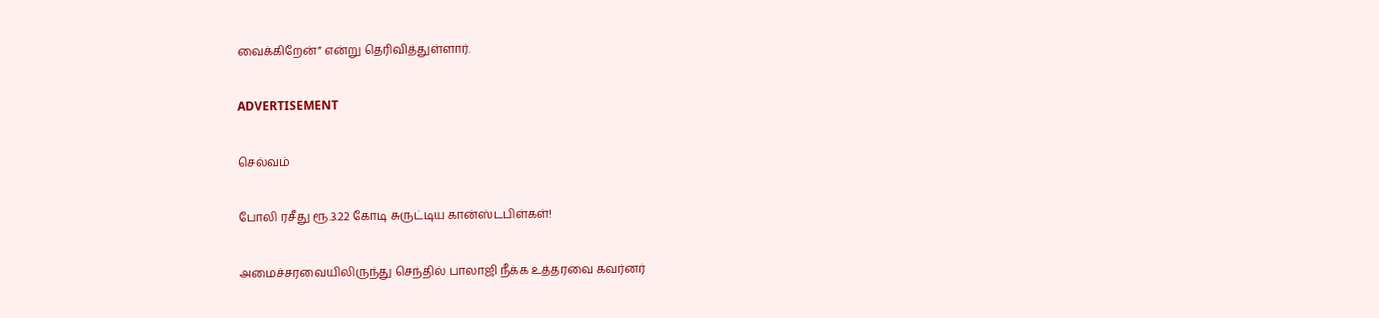வைக்கிறேன்” என்று தெரிவித்துள்ளார்.

ADVERTISEMENT

செல்வம்

போலி ரசீது ரூ.3.22 கோடி சுருட்டிய கான்ஸ்டபிள்கள்!

அமைச்சரவையிலிருந்து செந்தில் பாலாஜி நீக்க உத்தரவை கவர்னர்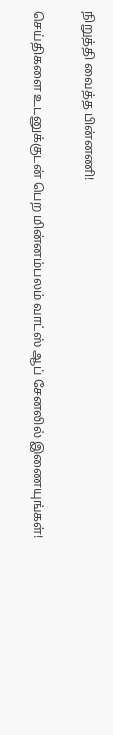நிறுத்தி வைத்த பின்னணி!

செய்திகளை உடனுக்குடன் பெற மின்னம்பலம் வாட்ஸ் ஆப் சேனலில் இணையுங்கள்!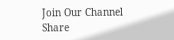Join Our Channel
Share